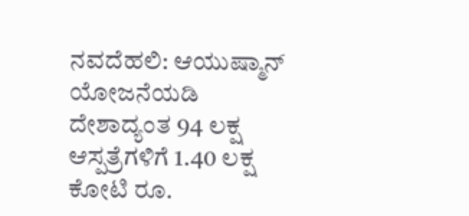ನವದೆಹಲಿ: ಆಯುಷ್ಮಾನ್ ಯೋಜನೆಯಡಿ ದೇಶಾದ್ಯಂತ 94 ಲಕ್ಷ ಆಸ್ಪತ್ರೆಗಳಿಗೆ 1.40 ಲಕ್ಷ ಕೋಟಿ ರೂ.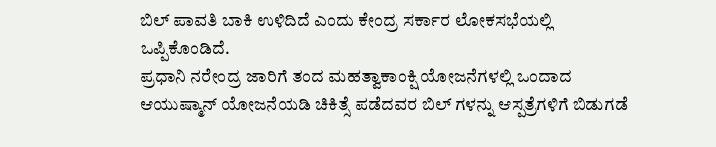ಬಿಲ್ ಪಾವತಿ ಬಾಕಿ ಉಳಿದಿದೆ ಎಂದು ಕೇಂದ್ರ ಸರ್ಕಾರ ಲೋಕಸಭೆಯಲ್ಲಿ ಒಪ್ಪಿಕೊಂಡಿದೆ.
ಪ್ರಧಾನಿ ನರೇಂದ್ರ ಜಾರಿಗೆ ತಂದ ಮಹತ್ವಾಕಾಂಕ್ಷಿ ಯೋಜನೆಗಳಲ್ಲಿ ಒಂದಾದ ಆಯುಷ್ಮಾನ್ ಯೋಜನೆಯಡಿ ಚಿಕಿತ್ಸೆ ಪಡೆದವರ ಬಿಲ್ ಗಳನ್ನು ಆಸ್ಪತ್ರೆಗಳಿಗೆ ಬಿಡುಗಡೆ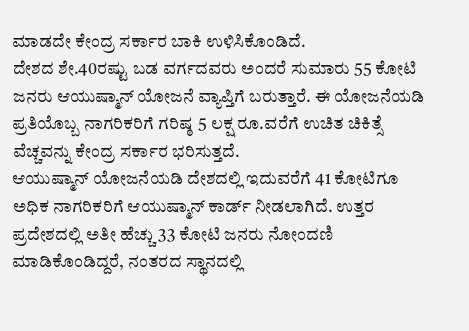ಮಾಡದೇ ಕೇಂದ್ರ ಸರ್ಕಾರ ಬಾಕಿ ಉಳಿಸಿಕೊಂಡಿದೆ.
ದೇಶದ ಶೇ.40ರಷ್ಟು ಬಡ ವರ್ಗದವರು ಅಂದರೆ ಸುಮಾರು 55 ಕೋಟಿ ಜನರು ಆಯುಷ್ಮಾನ್ ಯೋಜನೆ ವ್ಯಾಪ್ತಿಗೆ ಬರುತ್ತಾರೆ. ಈ ಯೋಜನೆಯಡಿ ಪ್ರತಿಯೊಬ್ಬ ನಾಗರಿಕರಿಗೆ ಗರಿಷ್ಠ 5 ಲಕ್ಷ ರೂ.ವರೆಗೆ ಉಚಿತ ಚಿಕಿತ್ಸೆ ವೆಚ್ಚವನ್ನು ಕೇಂದ್ರ ಸರ್ಕಾರ ಭರಿಸುತ್ತದೆ.
ಆಯುಷ್ಮಾನ್ ಯೋಜನೆಯಡಿ ದೇಶದಲ್ಲಿ ಇದುವರೆಗೆ 41 ಕೋಟಿಗೂ ಅಧಿಕ ನಾಗರಿಕರಿಗೆ ಆಯುಷ್ಮಾನ್ ಕಾರ್ಡ್ ನೀಡಲಾಗಿದೆ. ಉತ್ತರ ಪ್ರದೇಶದಲ್ಲಿ ಅತೀ ಹೆಚ್ಚು 33 ಕೋಟಿ ಜನರು ನೋಂದಣಿ ಮಾಡಿಕೊಂಡಿದ್ದರೆ, ನಂತರದ ಸ್ಥಾನದಲ್ಲಿ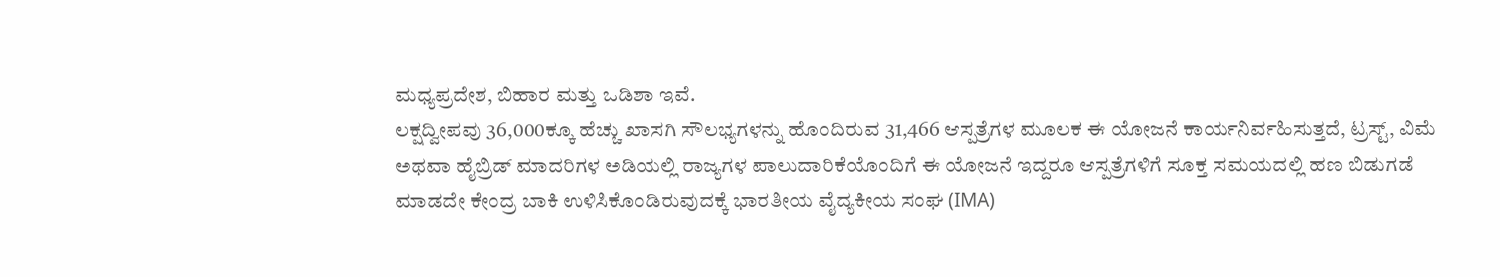ಮಧ್ಯಪ್ರದೇಶ, ಬಿಹಾರ ಮತ್ತು ಒಡಿಶಾ ಇವೆ.
ಲಕ್ಷದ್ವೀಪವು 36,000ಕ್ಕೂ ಹೆಚ್ಚು ಖಾಸಗಿ ಸೌಲಭ್ಯಗಳನ್ನು ಹೊಂದಿರುವ 31,466 ಆಸ್ಪತ್ರೆಗಳ ಮೂಲಕ ಈ ಯೋಜನೆ ಕಾರ್ಯನಿರ್ವಹಿಸುತ್ತದೆ, ಟ್ರಸ್ಟ್, ವಿಮೆ ಅಥವಾ ಹೈಬ್ರಿಡ್ ಮಾದರಿಗಳ ಅಡಿಯಲ್ಲಿ ರಾಜ್ಯಗಳ ಪಾಲುದಾರಿಕೆಯೊಂದಿಗೆ ಈ ಯೋಜನೆ ಇದ್ದರೂ ಆಸ್ಪತ್ರೆಗಳಿಗೆ ಸೂಕ್ತ ಸಮಯದಲ್ಲಿ ಹಣ ಬಿಡುಗಡೆ ಮಾಡದೇ ಕೇಂದ್ರ ಬಾಕಿ ಉಳಿಸಿಕೊಂಡಿರುವುದಕ್ಕೆ ಭಾರತೀಯ ವೈದ್ಯಕೀಯ ಸಂಘ (IMA)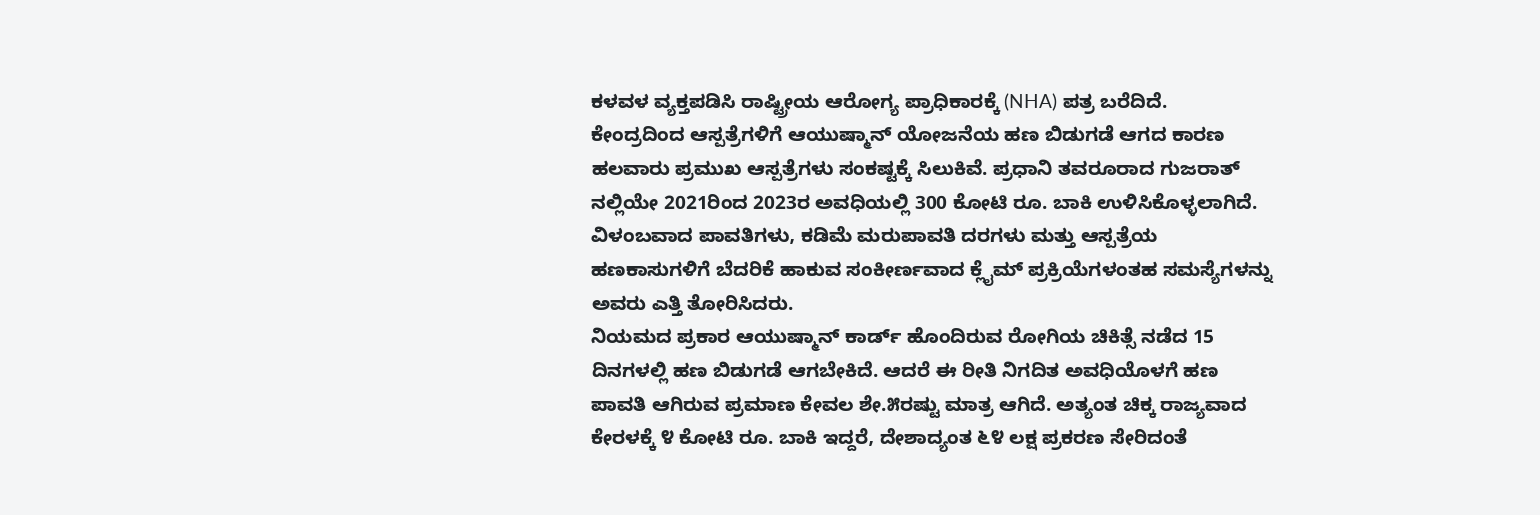ಕಳವಳ ವ್ಯಕ್ತಪಡಿಸಿ ರಾಷ್ಟ್ರೀಯ ಆರೋಗ್ಯ ಪ್ರಾಧಿಕಾರಕ್ಕೆ (NHA) ಪತ್ರ ಬರೆದಿದೆ.
ಕೇಂದ್ರದಿಂದ ಆಸ್ಪತ್ರೆಗಳಿಗೆ ಆಯುಷ್ಮಾನ್ ಯೋಜನೆಯ ಹಣ ಬಿಡುಗಡೆ ಆಗದ ಕಾರಣ ಹಲವಾರು ಪ್ರಮುಖ ಆಸ್ಪತ್ರೆಗಳು ಸಂಕಷ್ಟಕ್ಕೆ ಸಿಲುಕಿವೆ. ಪ್ರಧಾನಿ ತವರೂರಾದ ಗುಜರಾತ್ ನಲ್ಲಿಯೇ 2021ರಿಂದ 2023ರ ಅವಧಿಯಲ್ಲಿ 300 ಕೋಟಿ ರೂ. ಬಾಕಿ ಉಳಿಸಿಕೊಳ್ಳಲಾಗಿದೆ.
ವಿಳಂಬವಾದ ಪಾವತಿಗಳು, ಕಡಿಮೆ ಮರುಪಾವತಿ ದರಗಳು ಮತ್ತು ಆಸ್ಪತ್ರೆಯ ಹಣಕಾಸುಗಳಿಗೆ ಬೆದರಿಕೆ ಹಾಕುವ ಸಂಕೀರ್ಣವಾದ ಕ್ಲೈಮ್ ಪ್ರಕ್ರಿಯೆಗಳಂತಹ ಸಮಸ್ಯೆಗಳನ್ನು ಅವರು ಎತ್ತಿ ತೋರಿಸಿದರು.
ನಿಯಮದ ಪ್ರಕಾರ ಆಯುಷ್ಮಾನ್ ಕಾರ್ಡ್ ಹೊಂದಿರುವ ರೋಗಿಯ ಚಿಕಿತ್ಸೆ ನಡೆದ 15 ದಿನಗಳಲ್ಲಿ ಹಣ ಬಿಡುಗಡೆ ಆಗಬೇಕಿದೆ. ಆದರೆ ಈ ರೀತಿ ನಿಗದಿತ ಅವಧಿಯೊಳಗೆ ಹಣ ಪಾವತಿ ಆಗಿರುವ ಪ್ರಮಾಣ ಕೇವಲ ಶೇ.೫ರಷ್ಟು ಮಾತ್ರ ಆಗಿದೆ. ಅತ್ಯಂತ ಚಿಕ್ಕ ರಾಜ್ಯವಾದ ಕೇರಳಕ್ಕೆ ೪ ಕೋಟಿ ರೂ. ಬಾಕಿ ಇದ್ದರೆ, ದೇಶಾದ್ಯಂತ ೬೪ ಲಕ್ಷ ಪ್ರಕರಣ ಸೇರಿದಂತೆ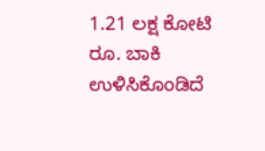1.21 ಲಕ್ಷ ಕೋಟಿ ರೂ. ಬಾಕಿ ಉಳಿಸಿಕೊಂಡಿದೆ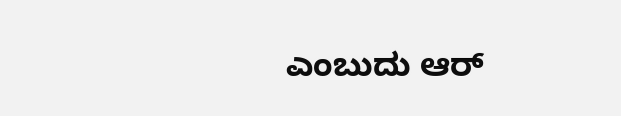ಎಂಬುದು ಆರ್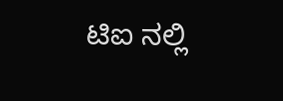ಟಿಐ ನಲ್ಲಿ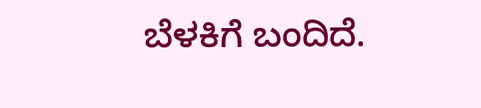ಬೆಳಕಿಗೆ ಬಂದಿದೆ.